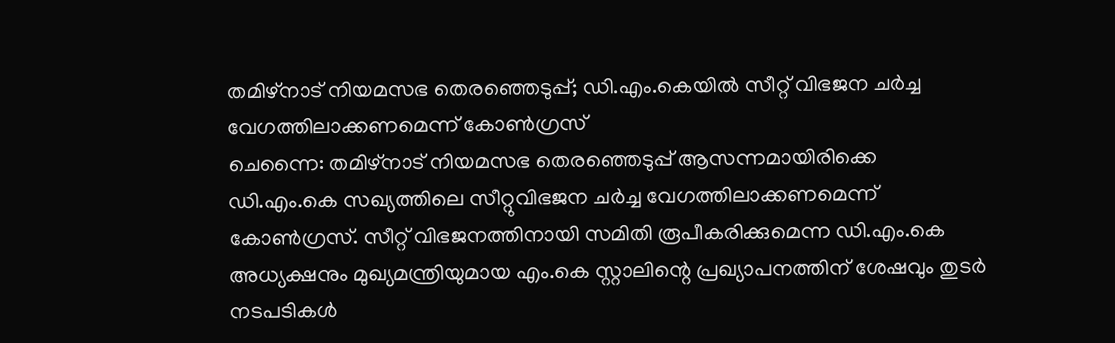തമിഴ്നാട് നിയമസഭ തെരഞ്ഞെടുപ്പ്; ഡി.എം.കെയിൽ സീറ്റ് വിഭജന ചർച്ച വേഗത്തിലാക്കണമെന്ന് കോൺഗ്രസ്
ചെന്നൈ: തമിഴ്നാട് നിയമസഭ തെരഞ്ഞെടുപ്പ് ആസന്നമായിരിക്കെ ഡി.എം.കെ സഖ്യത്തിലെ സീറ്റുവിഭജന ചർച്ച വേഗത്തിലാക്കണമെന്ന് കോൺഗ്രസ്. സീറ്റ് വിഭജനത്തിനായി സമിതി രൂപീകരിക്കുമെന്ന ഡി.എം.കെ അധ്യക്ഷനും മുഖ്യമന്ത്രിയുമായ എം.കെ സ്റ്റാലിന്റെ പ്രഖ്യാപനത്തിന് ശേഷവും തുടർ നടപടികൾ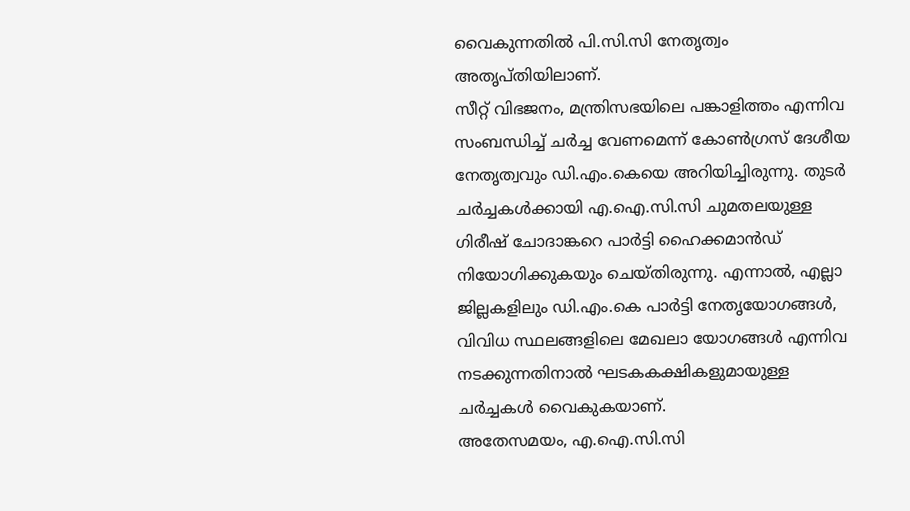വൈകുന്നതിൽ പി.സി.സി നേതൃത്വം അതൃപ്തിയിലാണ്.
സീറ്റ് വിഭജനം, മന്ത്രിസഭയിലെ പങ്കാളിത്തം എന്നിവ സംബന്ധിച്ച് ചർച്ച വേണമെന്ന് കോൺഗ്രസ് ദേശീയ നേതൃത്വവും ഡി.എം.കെയെ അറിയിച്ചിരുന്നു. തുടർ ചർച്ചകൾക്കായി എ.ഐ.സി.സി ചുമതലയുള്ള ഗിരീഷ് ചോദാങ്കറെ പാർട്ടി ഹൈക്കമാൻഡ് നിയോഗിക്കുകയും ചെയ്തിരുന്നു. എന്നാൽ, എല്ലാ ജില്ലകളിലും ഡി.എം.കെ പാർട്ടി നേതൃയോഗങ്ങൾ, വിവിധ സ്ഥലങ്ങളിലെ മേഖലാ യോഗങ്ങൾ എന്നിവ നടക്കുന്നതിനാൽ ഘടകകക്ഷികളുമായുള്ള ചർച്ചകൾ വൈകുകയാണ്.
അതേസമയം, എ.ഐ.സി.സി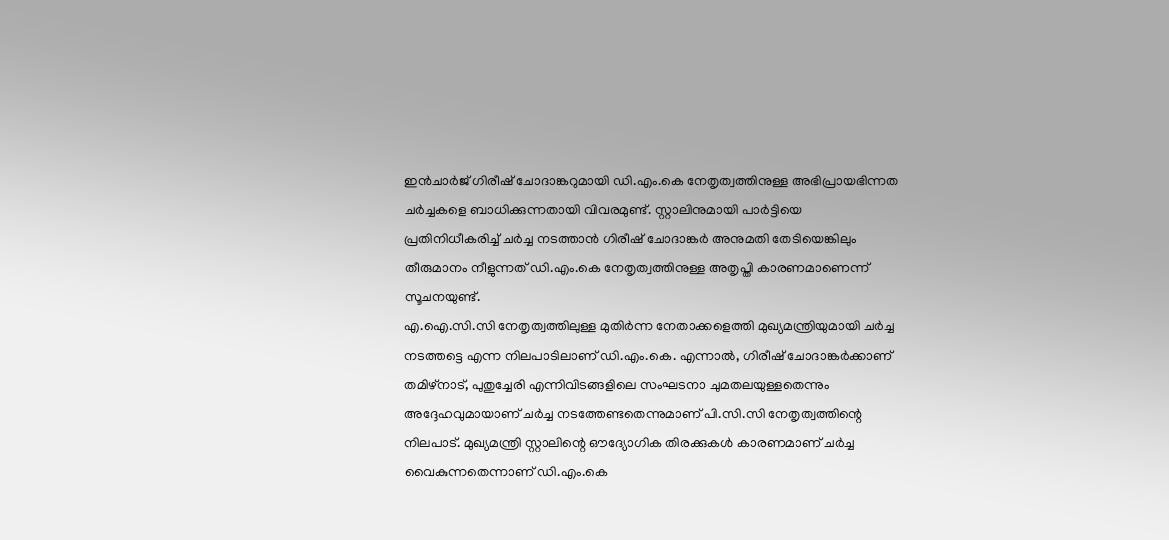ഇൻചാർജ് ഗിരീഷ് ചോദാങ്കറുമായി ഡി.എം.കെ നേതൃത്വത്തിനുള്ള അഭിപ്രായഭിന്നത ചർച്ചകളെ ബാധിക്കുന്നതായി വിവരമുണ്ട്. സ്റ്റാലിനുമായി പാർട്ടിയെ പ്രതിനിധീകരിച്ച് ചർച്ച നടത്താൻ ഗിരീഷ് ചോദാങ്കർ അനുമതി തേടിയെങ്കിലും തീരുമാനം നീളുന്നത് ഡി.എം.കെ നേതൃത്വത്തിനുള്ള അതൃപ്തി കാരണമാണെന്ന് സൂചനയുണ്ട്.
എ.ഐ.സി.സി നേതൃത്വത്തിലുള്ള മുതിർന്ന നേതാക്കളെത്തി മുഖ്യമന്ത്രിയുമായി ചർച്ച നടത്തട്ടെ എന്ന നിലപാടിലാണ് ഡി.എം.കെ. എന്നാൽ, ഗിരീഷ് ചോദാങ്കർക്കാണ് തമിഴ്നാട്, പുതുച്ചേരി എന്നിവിടങ്ങളിലെ സംഘടനാ ചുമതലയുള്ളതെന്നും അദ്ദേഹവുമായാണ് ചർച്ച നടത്തേണ്ടതെന്നുമാണ് പി.സി.സി നേതൃത്വത്തിന്റെ നിലപാട്. മുഖ്യമന്ത്രി സ്റ്റാലിന്റെ ഔദ്യോഗിക തിരക്കുകൾ കാരണമാണ് ചർച്ച വൈകുന്നതെന്നാണ് ഡി.എം.കെ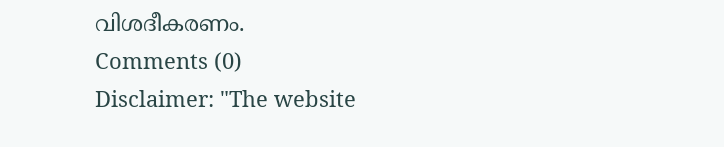വിശദീകരണം.
Comments (0)
Disclaimer: "The website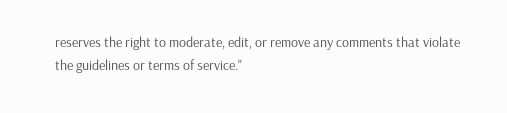reserves the right to moderate, edit, or remove any comments that violate the guidelines or terms of service."